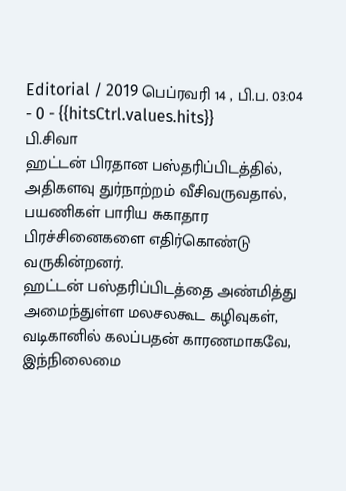Editorial / 2019 பெப்ரவரி 14 , பி.ப. 03:04 - 0 - {{hitsCtrl.values.hits}}
பி.சிவா
ஹட்டன் பிரதான பஸ்தரிப்பிடத்தில், அதிகளவு துர்நாற்றம் வீசிவருவதால், பயணிகள் பாரிய சுகாதார பிரச்சினைகளை எதிர்கொண்டு வருகின்றனர்.
ஹட்டன் பஸ்தரிப்பிடத்தை அண்மித்து அமைந்துள்ள மலசலகூட கழிவுகள், வடிகானில் கலப்பதன் காரணமாகவே, இந்நிலைமை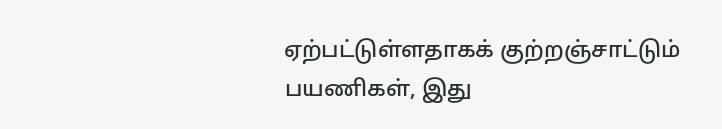ஏற்பட்டுள்ளதாகக் குற்றஞ்சாட்டும் பயணிகள், இது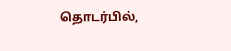தொடர்பில்,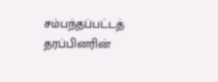சம்பந்தப்பட்டத் தரப்பினரின்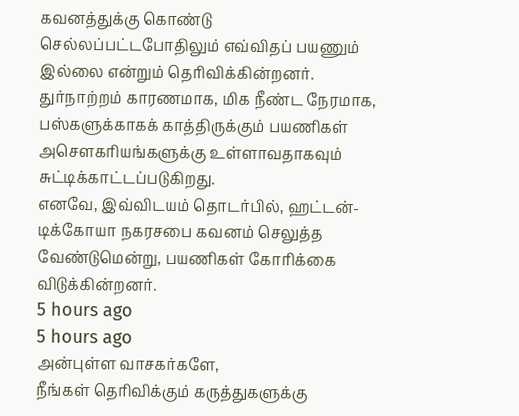கவனத்துக்கு கொண்டு செல்லப்பட்டபோதிலும் எவ்விதப் பயணும் இல்லை என்றும் தெரிவிக்கின்றனர்.
துர்நாற்றம் காரணமாக, மிக நீண்ட நேரமாக, பஸ்களுக்காகக் காத்திருக்கும் பயணிகள் அசெளகரியங்களுக்கு உள்ளாவதாகவும் சுட்டிக்காட்டப்படுகிறது.
எனவே, இவ்விடயம் தொடர்பில், ஹட்டன்-டிக்கோயா நகரசபை கவனம் செலுத்த வேண்டுமென்று, பயணிகள் கோரிக்கை விடுக்கின்றனர்.
5 hours ago
5 hours ago
அன்புள்ள வாசகர்களே,
நீங்கள் தெரிவிக்கும் கருத்துகளுக்கு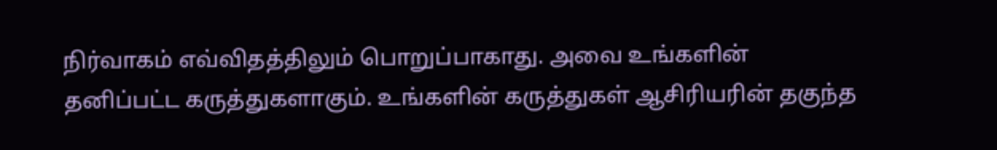நிர்வாகம் எவ்விதத்திலும் பொறுப்பாகாது. அவை உங்களின் தனிப்பட்ட கருத்துகளாகும். உங்களின் கருத்துகள் ஆசிரியரின் தகுந்த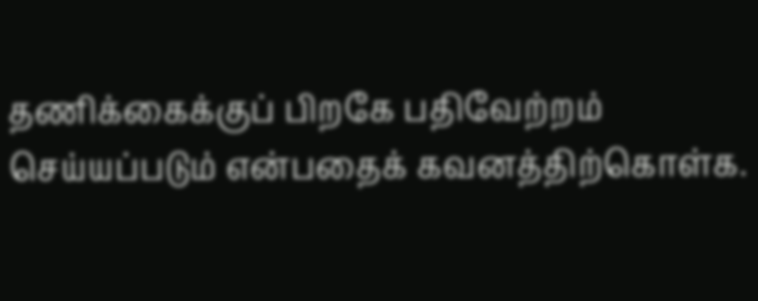தணிக்கைக்குப் பிறகே பதிவேற்றம் செய்யப்படும் என்பதைக் கவனத்திற்கொள்க.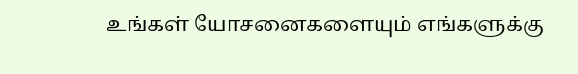உங்கள் யோசனைகளையும் எங்களுக்கு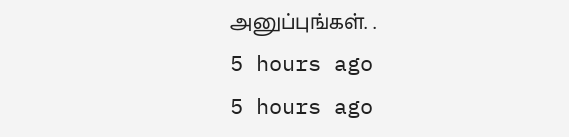அனுப்புங்கள். .
5 hours ago
5 hours ago